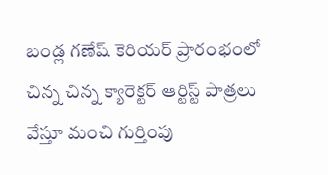బండ్ల గణేష్ కెరియర్ ప్రారంభంలో చిన్న చిన్న క్యారెక్టర్ ఆర్టిస్ట్ పాత్రలు వేస్తూ మంచి గుర్తింపు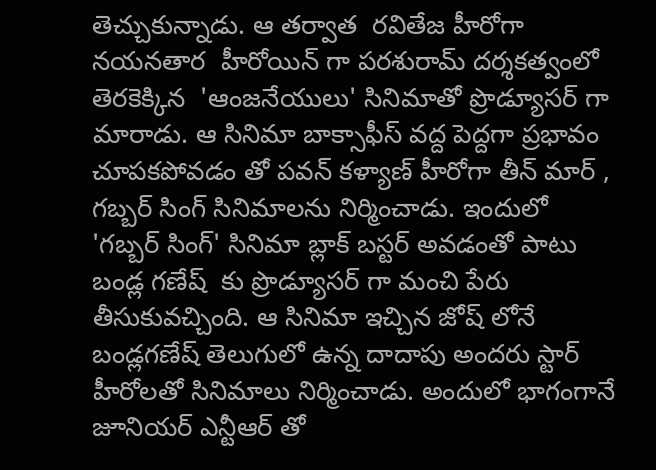తెచ్చుకున్నాడు. ఆ తర్వాత  రవితేజ హీరోగా నయనతార  హీరోయిన్ గా పరశురామ్ దర్శకత్వంలో తెరకెక్కిన  'ఆంజనేయులు' సినిమాతో ప్రొడ్యూసర్ గా మారాడు. ఆ సినిమా బాక్సాఫీస్ వద్ద పెద్దగా ప్రభావం చూపకపోవడం తో పవన్ కళ్యాణ్ హీరోగా తీన్ మార్ , గబ్బర్ సింగ్ సినిమాలను నిర్మించాడు. ఇందులో 'గబ్బర్ సింగ్' సినిమా బ్లాక్ బస్టర్ అవడంతో పాటు బండ్ల గణేష్  కు ప్రొడ్యూసర్ గా మంచి పేరు తీసుకువచ్చింది. ఆ సినిమా ఇచ్చిన జోష్ లోనే బండ్లగణేష్ తెలుగులో ఉన్న దాదాపు అందరు స్టార్ హీరోలతో సినిమాలు నిర్మించాడు. అందులో భాగంగానే జూనియర్ ఎన్టీఆర్ తో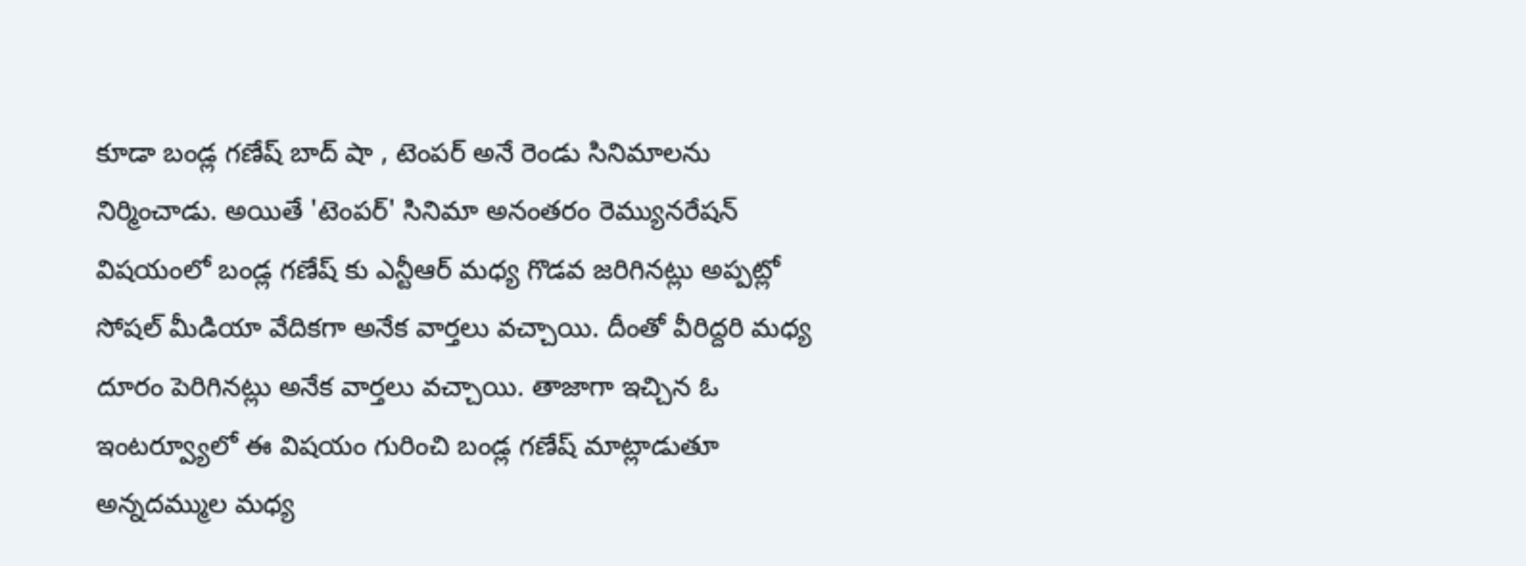కూడా బండ్ల గణేష్ బాద్ షా , టెంపర్ అనే రెండు సినిమాలను నిర్మించాడు. అయితే 'టెంపర్' సినిమా అనంతరం రెమ్యునరేషన్ విషయంలో బండ్ల గణేష్ కు ఎన్టీఆర్ మధ్య గొడవ జరిగినట్లు అప్పట్లో సోషల్ మీడియా వేదికగా అనేక వార్తలు వచ్చాయి. దీంతో వీరిద్దరి మధ్య దూరం పెరిగినట్లు అనేక వార్తలు వచ్చాయి. తాజాగా ఇచ్చిన ఓ ఇంటర్వ్యూలో ఈ విషయం గురించి బండ్ల గణేష్ మాట్లాడుతూ అన్నదమ్ముల మధ్య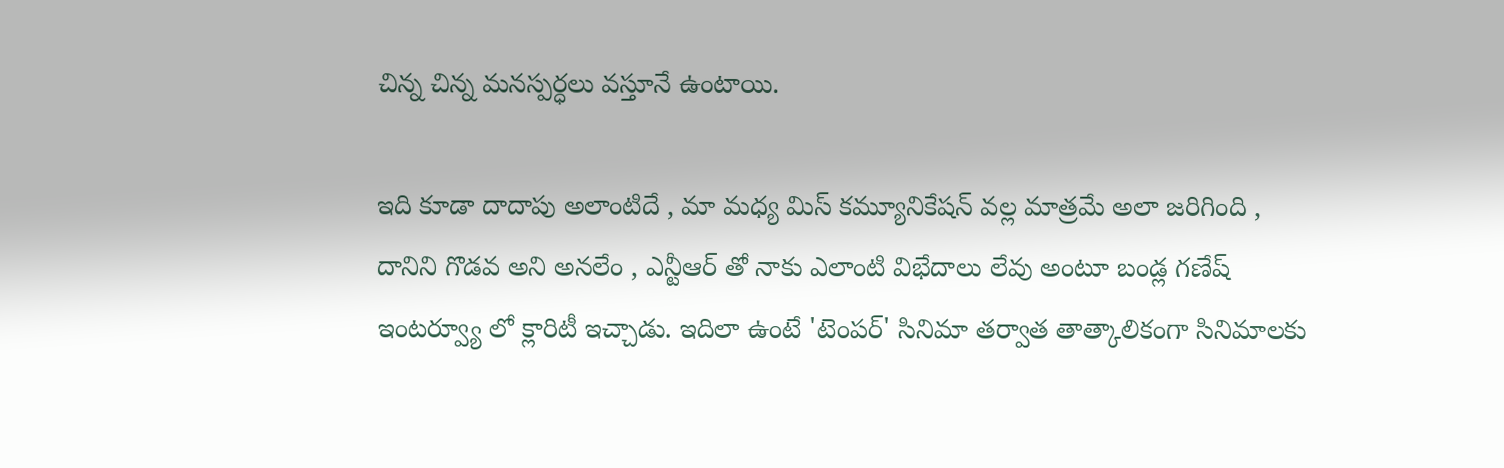చిన్న చిన్న మనస్పర్ధలు వస్తూనే ఉంటాయి.

ఇది కూడా దాదాపు అలాంటిదే , మా మధ్య మిస్ కమ్యూనికేషన్ వల్ల మాత్రమే అలా జరిగింది , దానిని గొడవ అని అనలేం , ఎన్టీఆర్ తో నాకు ఎలాంటి విభేదాలు లేవు అంటూ బండ్ల గణేష్ ఇంటర్వ్యూ లో క్లారిటీ ఇచ్చాడు. ఇదిలా ఉంటే 'టెంపర్' సినిమా తర్వాత తాత్కాలికంగా సినిమాలకు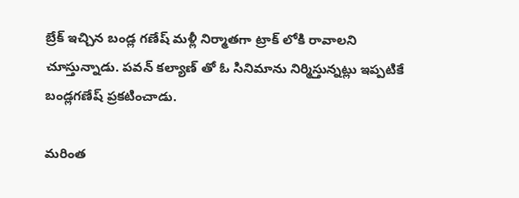బ్రేక్ ఇచ్చిన బండ్ల గణేష్ మళ్లీ నిర్మాతగా ట్రాక్ లోకి రావాలని చూస్తున్నాడు. పవన్ కల్యాణ్ తో ఓ సినిమాను నిర్మిస్తున్నట్లు ఇప్పటికే బండ్లగణేష్ ప్రకటించాడు.

మరింత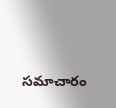సమాచారం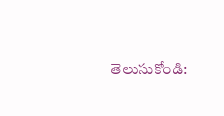తెలుసుకోండి: